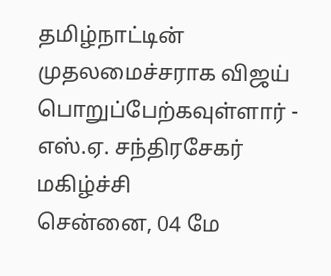தமிழ்நாட்டின் முதலமைச்சராக விஜய் பொறுப்பேற்கவுள்ளார் - எஸ்.ஏ. சந்திரசேகர் மகிழ்ச்சி
சென்னை, 04 மே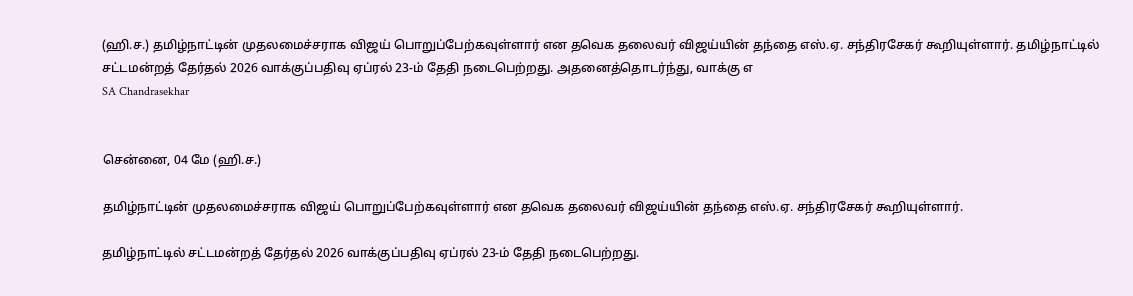(ஹி.ச.) தமிழ்நாட்டின் முதலமைச்சராக விஜய் பொறுப்பேற்கவுள்ளார் என தவெக தலைவர் விஜய்யின் தந்தை எஸ்.ஏ. சந்திரசேகர் கூறியுள்ளார். தமிழ்நாட்டில் சட்டமன்றத் தேர்தல் 2026 வாக்குப்பதிவு ஏப்ரல் 23-ம் தேதி நடைபெற்றது. அதனைத்தொடர்ந்து, வாக்கு எ
SA Chandrasekhar


சென்னை, 04 மே (ஹி.ச.)

தமிழ்நாட்டின் முதலமைச்சராக விஜய் பொறுப்பேற்கவுள்ளார் என தவெக தலைவர் விஜய்யின் தந்தை எஸ்.ஏ. சந்திரசேகர் கூறியுள்ளார்.

தமிழ்நாட்டில் சட்டமன்றத் தேர்தல் 2026 வாக்குப்பதிவு ஏப்ரல் 23-ம் தேதி நடைபெற்றது.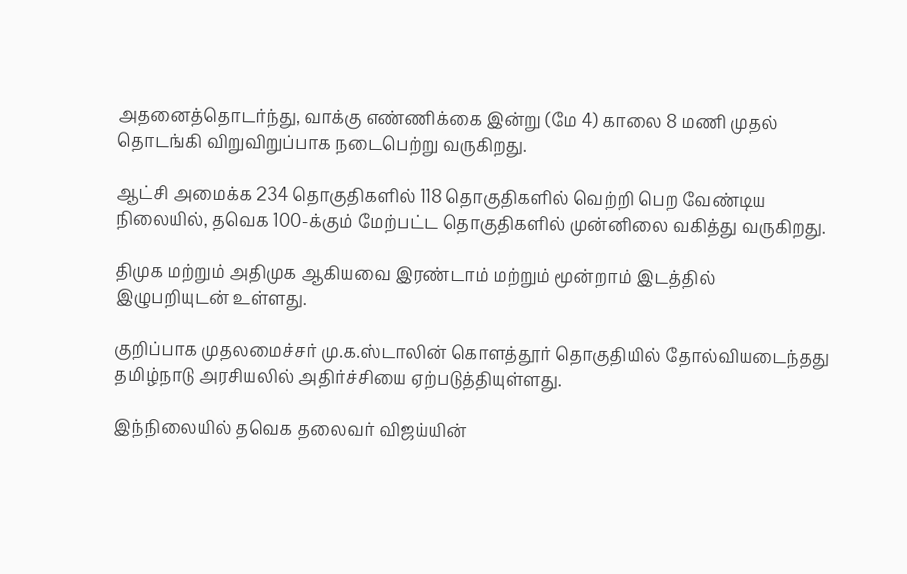அதனைத்தொடர்ந்து, வாக்கு எண்ணிக்கை இன்று (மே 4) காலை 8 மணி முதல் தொடங்கி விறுவிறுப்பாக நடைபெற்று வருகிறது.

ஆட்சி அமைக்க 234 தொகுதிகளில் 118 தொகுதிகளில் வெற்றி பெற வேண்டிய நிலையில், தவெக 100-க்கும் மேற்பட்ட தொகுதிகளில் முன்னிலை வகித்து வருகிறது.

திமுக மற்றும் அதிமுக ஆகியவை இரண்டாம் மற்றும் மூன்றாம் இடத்தில் இழுபறியுடன் உள்ளது.

குறிப்பாக முதலமைச்சர் மு.க.ஸ்டாலின் கொளத்தூர் தொகுதியில் தோல்வியடைந்தது தமிழ்நாடு அரசியலில் அதிர்ச்சியை ஏற்படுத்தியுள்ளது.

இந்நிலையில் தவெக தலைவர் விஜய்யின்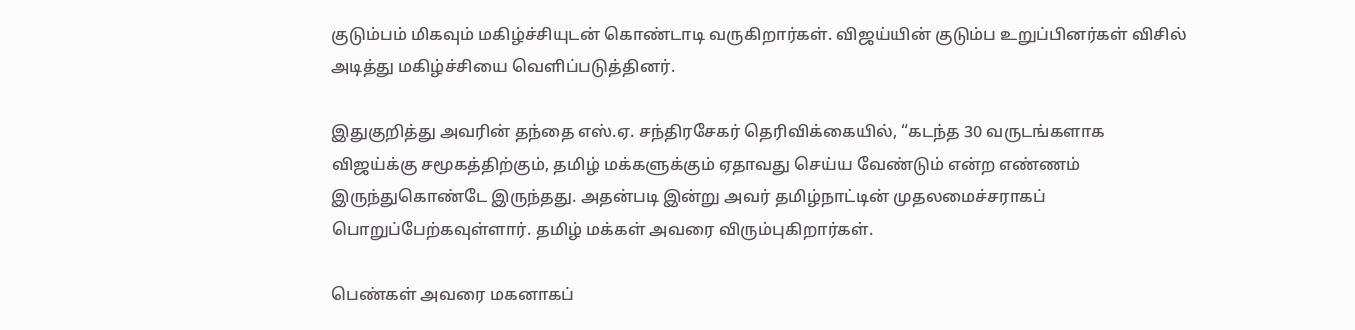குடும்பம் மிகவும் மகிழ்ச்சியுடன் கொண்டாடி வருகிறார்கள். விஜய்யின் குடும்ப உறுப்பினர்கள் விசில் அடித்து மகிழ்ச்சியை வெளிப்படுத்தினர்.

இதுகுறித்து அவரின் தந்தை எஸ்.ஏ. சந்திரசேகர் தெரிவிக்கையில், “கடந்த 30 வருடங்களாக விஜய்க்கு சமூகத்திற்கும், தமிழ் மக்களுக்கும் ஏதாவது செய்ய வேண்டும் என்ற எண்ணம் இருந்துகொண்டே இருந்தது. அதன்படி இன்று அவர் தமிழ்நாட்டின் முதலமைச்சராகப் பொறுப்பேற்கவுள்ளார். தமிழ் மக்கள் அவரை விரும்புகிறார்கள்.

பெண்கள் அவரை மகனாகப்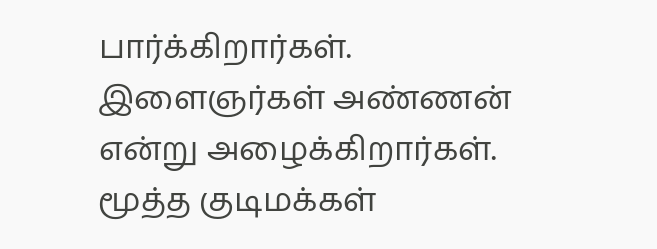பார்க்கிறார்கள். இளைஞர்கள் அண்ணன் என்று அழைக்கிறார்கள். மூத்த குடிமக்கள்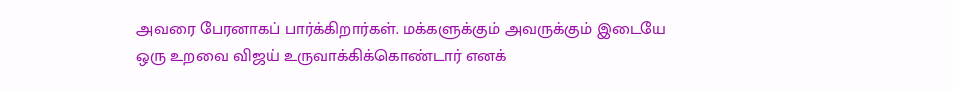அவரை பேரனாகப் பார்க்கிறார்கள். மக்களுக்கும் அவருக்கும் இடையே ஒரு உறவை விஜய் உருவாக்கிக்கொண்டார் எனக்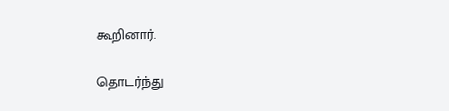கூறினார்.

தொடர்ந்து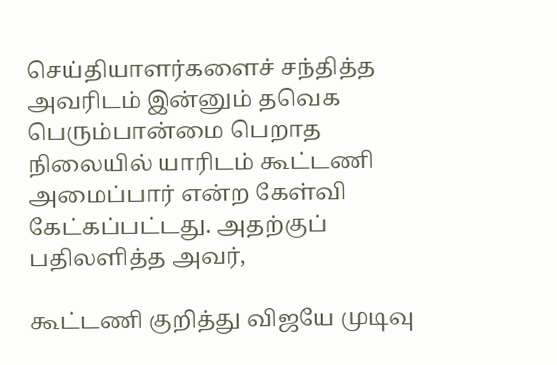செய்தியாளர்களைச் சந்தித்த அவரிடம் இன்னும் தவெக பெரும்பான்மை பெறாத நிலையில் யாரிடம் கூட்டணி அமைப்பார் என்ற கேள்வி கேட்கப்பட்டது. அதற்குப் பதிலளித்த அவர்,

கூட்டணி குறித்து விஜயே முடிவு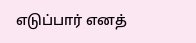எடுப்பார் எனத்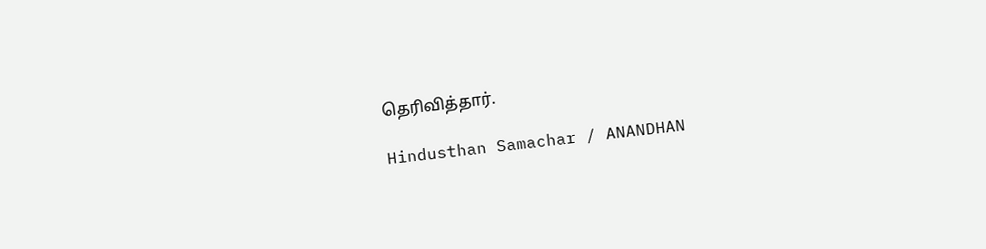தெரிவித்தார்.

Hindusthan Samachar / ANANDHAN